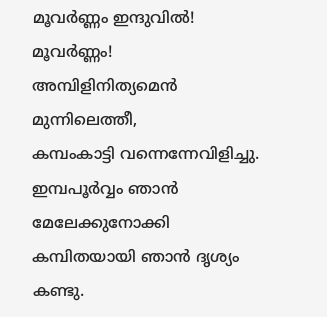മൂവർണ്ണം ഇന്ദുവിൽ!
മൂവർണ്ണം!
അമ്പിളിനിത്യമെൻ മുന്നിലെത്തീ,
കമ്പംകാട്ടി വന്നെന്നേവിളിച്ചു.
ഇമ്പപൂർവ്വം ഞാൻ മേലേക്കുനോക്കി
കമ്പിതയായി ഞാൻ ദൃശ്യം കണ്ടു.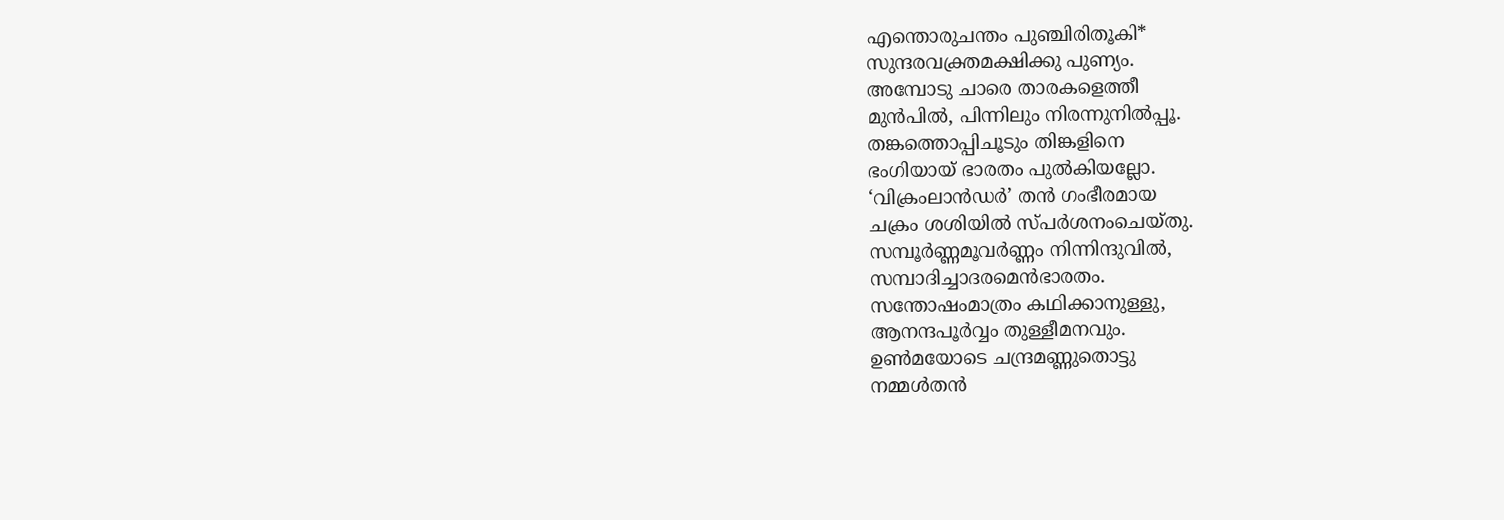എന്തൊരുചന്തം പുഞ്ചിരിതൂകി*
സുന്ദരവക്ത്രമക്ഷിക്കു പുണ്യം.
അമ്പോടു ചാരെ താരകളെത്തീ
മുൻപിൽ, പിന്നിലും നിരന്നുനിൽപ്പൂ.
തങ്കത്തൊപ്പിചൂടും തിങ്കളിനെ
ഭംഗിയായ് ഭാരതം പുൽകിയല്ലോ.
‘വിക്രംലാൻഡർ’ തൻ ഗംഭീരമായ
ചക്രം ശശിയിൽ സ്പർശനംചെയ്തു.
സമ്പൂർണ്ണമൂവർണ്ണം നിന്നിന്ദുവിൽ,
സമ്പാദിച്ചാദരമെൻഭാരതം.
സന്തോഷംമാത്രം കഥിക്കാനുള്ളു,
ആനന്ദപൂർവ്വം തുള്ളീമനവും.
ഉൺമയോടെ ചന്ദ്രമണ്ണുതൊട്ടു
നമ്മൾതൻ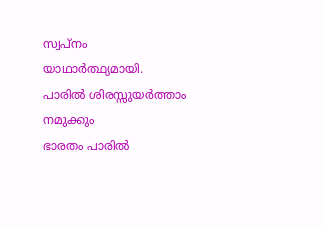സ്വപ്നം യാഥാർത്ഥ്യമായി.
പാരിൽ ശിരസ്സുയർത്താം നമുക്കും
ഭാരതം പാരിൽ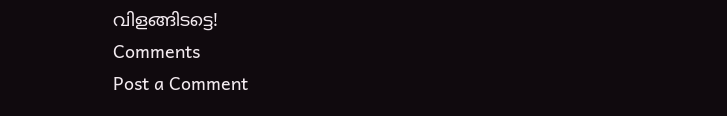വിളങ്ങിടട്ടെ!
Comments
Post a Comment